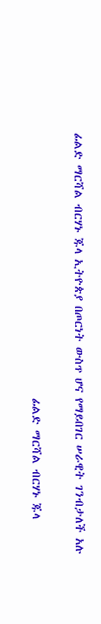ፊልድ ማርሻል ብርሃኑ ጁላ ኢትዮጵያ በጦርነት ውስጥ ሆና የማይበገር ሠራዊት ገንብታለች አሉ

                                                     ፊልድ ማርሻል ብርሃኑ ጁላ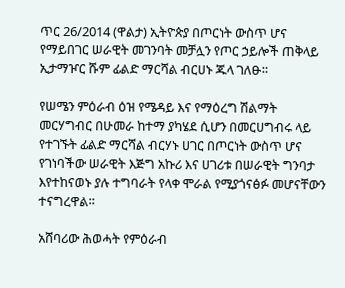ጥር 26/2014 (ዋልታ) ኢትዮጵያ በጦርነት ውስጥ ሆና የማይበገር ሠራዊት መገንባት መቻሏን የጦር ኃይሎች ጠቅላይ ኢታማዦር ሹም ፊልድ ማርሻል ብርሀኑ ጁላ ገለፁ።

የሠሜን ምዕራብ ዕዝ የሜዳይ እና የማዕረግ ሽልማት መርሃግብር በሁመራ ከተማ ያካሄደ ሲሆን በመርሀግብሩ ላይ የተገኙት ፊልድ ማርሻል ብርሃኑ ሀገር በጦርነት ውስጥ ሆና የገነባችው ሠራዊት እጅግ አኩሪ እና ሀገሪቱ በሠራዊት ግንባታ እየተከናወኑ ያሉ ተግባራት የላቀ ሞራል የሚያጎናፅፉ መሆናቸውን ተናግረዋል።

አሸባሪው ሕወሓት የምዕራብ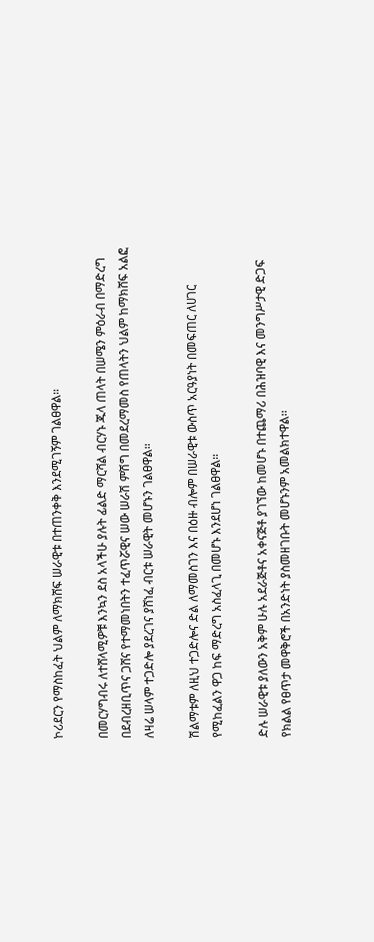ኮሪደርን የማስከፈት ህልም ለማክሸፍ ሠራዊቱ በተጠንቀቅ እንደሚገኝም ገልፀዋል።

በመርሃግብሩ ለተሸላሚዎቹ እንኳን ደስ አላችሁ ያሉት ፊልድ ማርሻል ብርሃኑ ጁላ ጠላት በሠሜን ምዕራብ በማድረግ በደብረዘቢጥና ጋሸና የተማመነበትን ተፈጥሯዊና ሠው ሠራሽ ምሽግ በመደረማመስ የጠላትን ህልም ከማክሸፍ አልፎ ለዛሬ ሠላም ተጋድሎ ያደረገና ያሸነፈ ብርቱ ሠራዊት መሆኑን ገልፀዋል።

ሽልማቱም ለዚህ ተጋድሎና ድል ለማመስገን እና በዕዙ ብሎም በሠራዊቱ ውስጥ አርዓያነት በመፍጠር ለሀገር የሚከፈልን ዋጋ ከፍ ማድረግ አስፈላጊ በመሆኑ እንደሆነ ገልፀዋል።

ድሉ ሠራዊቱ ያለውን አቅም ሁሉ አደራጅቶና አቀናጅቶ ያገኘው ከመሆኑ በተጨማሪ በሕዝባዊ እና መንግሥታዊ ድጋፍ የክልል የፀጥታ መዋቅሮች በአንድነት ያስመዘገቡት መሆኑንም አመልክተዋል፡፡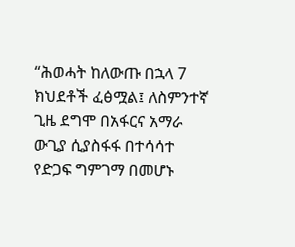“ሕወሓት ከለውጡ በኋላ 7 ክህደቶች ፈፅሟል፤ ለስምንተኛ ጊዜ ደግሞ በአፋርና አማራ ውጊያ ሲያስፋፋ በተሳሳተ የድጋፍ ግምገማ በመሆኑ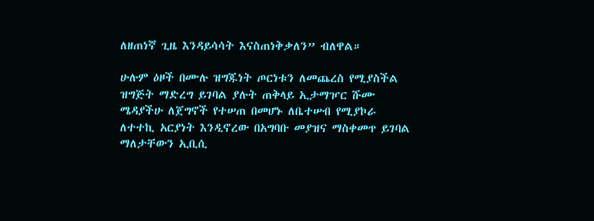ለዘጠነኛ ጊዜ እንዳይሳሳት እናስጠነቅቃለን” ብለዋል።

ሁሉም ዕዞች በሙሉ ዝግጁነት ጦርነቱን ለመጨረስ የሚያስችል ዝግጅት ማድረግ ይገባል ያሉት ጠቅላይ ኢታማዦር ሹሙ ሜዳያችሁ ለጀግኖች የተሠጠ በመሆኑ ለቤተሠብ የሚያኮራ ለተተኪ አርያነት እንዲኖረው በአግባቡ መያዝና ማስቀመጥ ይገባል ማለታቸውን ኢቢሲ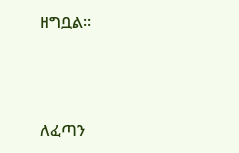ዘግቧል።



ለፈጣን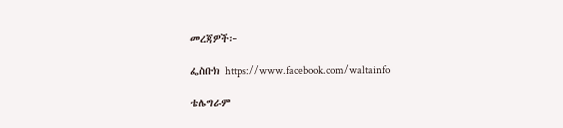መረጃዎች፦

ፌስቡክ https://www.facebook.com/waltainfo

ቴሌግራም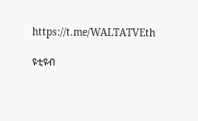https://t.me/WALTATVEth

ዩቲዩብ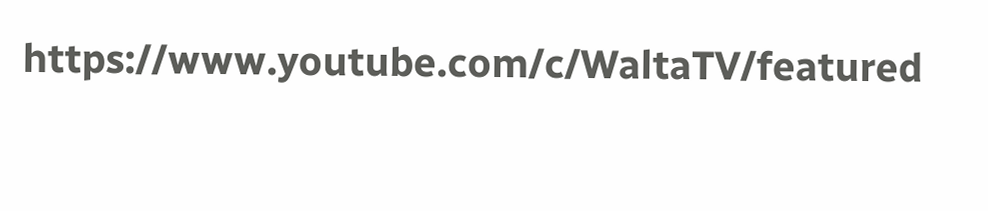https://www.youtube.com/c/WaltaTV/featured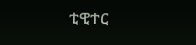ቲዊተር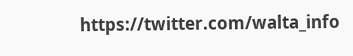https://twitter.com/walta_info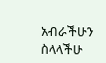አብራችሁን ስላላችሁ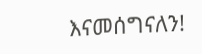እናመሰግናለን!